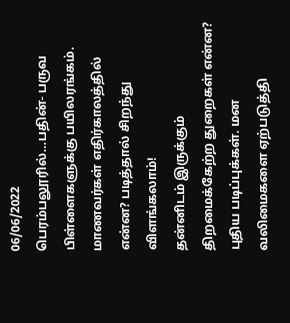06/06/2022
பெரம்பலூரில்…பதின்- பருவ பிள்ளைகளுக்கு பயிலரங்கம்.
மாணவர்கள் எதிர்காலத்தில் என்ன? படித்தால் சிறந்து விளங்கலாம்!
தன்னிடம் இருக்கும் திறமைக்கேற்ற துறைகள் என்ன? புதிய படிப்புக்கள். மன வலிமைகளை ஏற்படுத்தி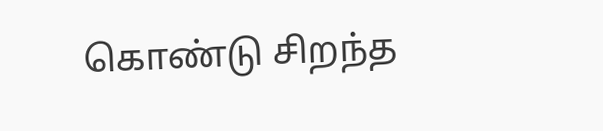கொண்டு சிறந்த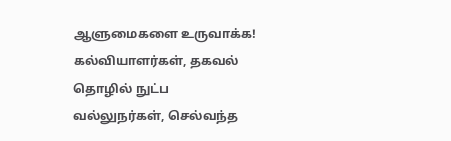ஆளுமைகளை உருவாக்க!
கல்வியாளர்கள், தகவல் தொழில் நுட்ப வல்லுநர்கள், செல்வந்த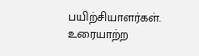பயிற்சியாளர்கள். உரையாற்ற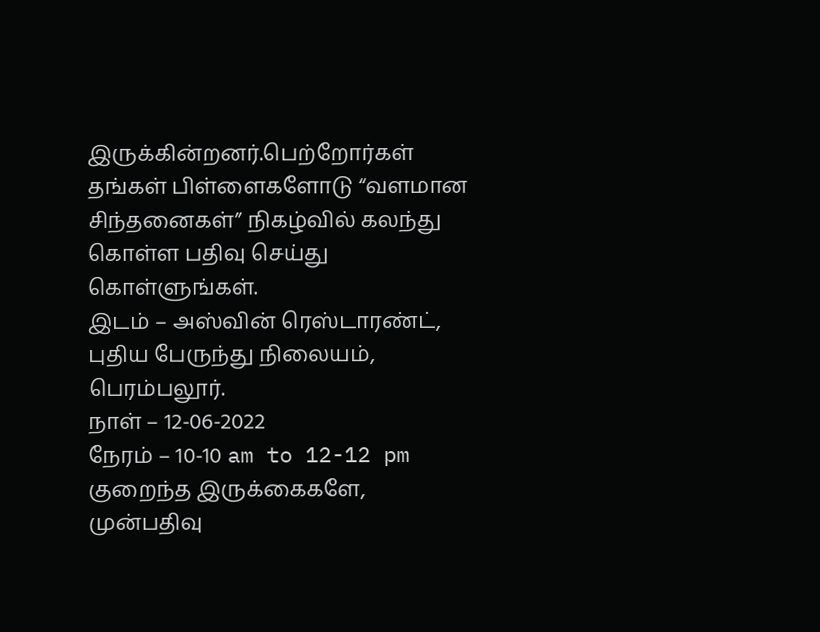இருக்கின்றனர்.பெற்றோர்கள் தங்கள் பிள்ளைகளோடு “வளமான சிந்தனைகள்” நிகழ்வில் கலந்து கொள்ள பதிவு செய்து கொள்ளுங்கள்.
இடம் – அஸ்வின் ரெஸ்டாரண்ட், புதிய பேருந்து நிலையம், பெரம்பலூர்.
நாள் – 12-06-2022
நேரம் – 10-10 am to 12-12 pm
குறைந்த இருக்கைகளே,
முன்பதிவு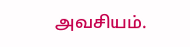அவசியம்.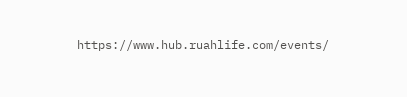https://www.hub.ruahlife.com/events/